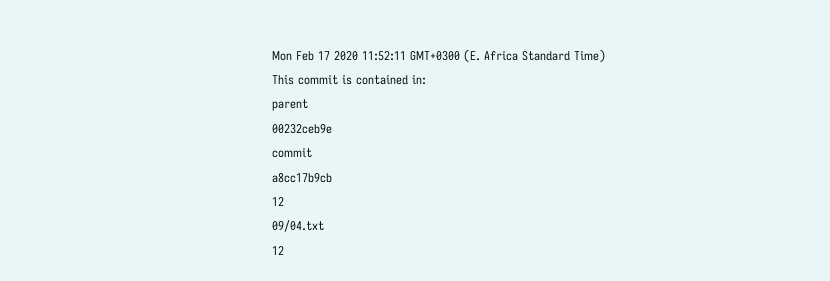Mon Feb 17 2020 11:52:11 GMT+0300 (E. Africa Standard Time)
This commit is contained in:
parent
00232ceb9e
commit
a8cc17b9cb
12
09/04.txt
12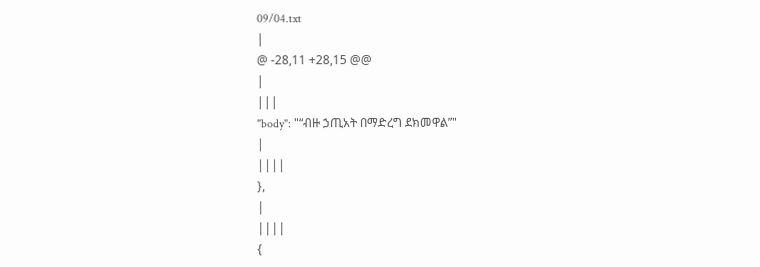09/04.txt
|
@ -28,11 +28,15 @@
|
|||
"body": "“ብዙ ኃጢአት በማድረግ ደክመዋል”"
|
||||
},
|
||||
{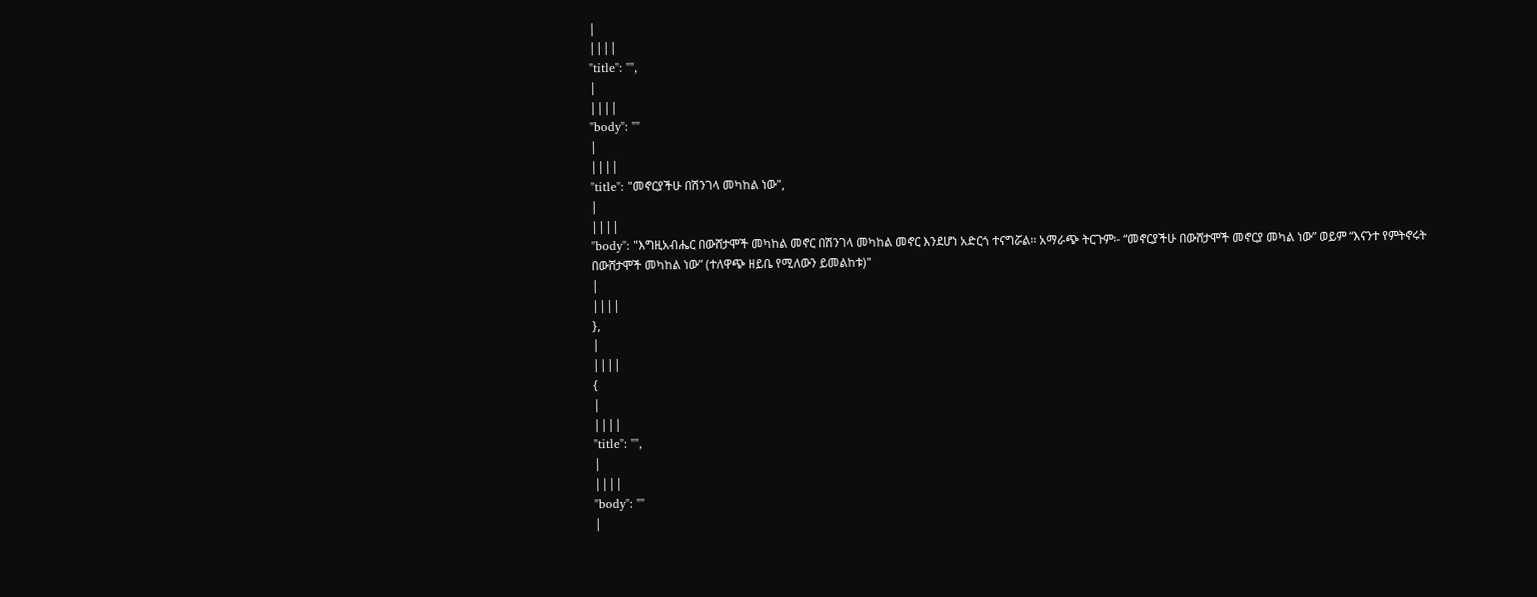|
||||
"title": "",
|
||||
"body": ""
|
||||
"title": "መኖርያችሁ በሽንገላ መካከል ነው",
|
||||
"body": "እግዚአብሔር በውሸታሞች መካከል መኖር በሽንገላ መካከል መኖር እንደሆነ አድርጎ ተናግሯል፡፡ አማራጭ ትርጉም፡- “መኖርያችሁ በውሸታሞች መኖርያ መካል ነው” ወይም “እናንተ የምትኖሩት በውሸታሞች መካከል ነው” (ተለዋጭ ዘይቤ የሚለውን ይመልከቱ)"
|
||||
},
|
||||
{
|
||||
"title": "",
|
||||
"body": ""
|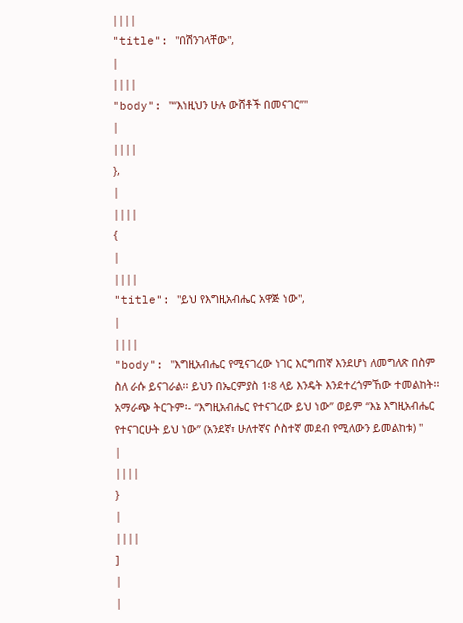||||
"title": "በሽንገላቸው",
|
||||
"body": "“እነዚህን ሁሉ ውሸቶች በመናገር”"
|
||||
},
|
||||
{
|
||||
"title": "ይህ የእግዚአብሔር አዋጅ ነው",
|
||||
"body": "እግዚአብሔር የሚናገረው ነገር እርግጠኛ እንደሆነ ለመግለጽ በስም ስለ ራሱ ይናገራል፡፡ ይህን በኤርምያስ 1፡8 ላይ እንዴት እንደተረጎምኸው ተመልከት፡፡ አማራጭ ትርጉም፡- “እግዚአብሔር የተናገረው ይህ ነው” ወይም “እኔ እግዚአብሔር የተናገርሁት ይህ ነው” (አንደኛ፣ ሁለተኛና ሶስተኛ መደብ የሚለውን ይመልከቱ) "
|
||||
}
|
||||
]
|
|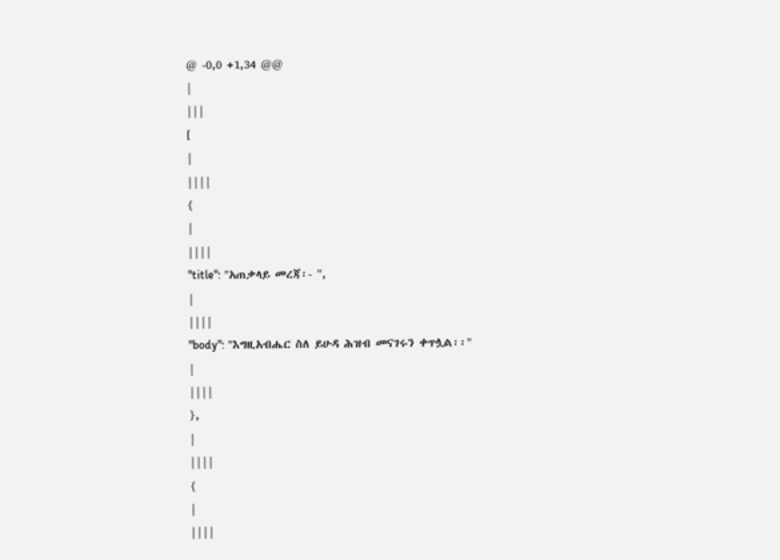@ -0,0 +1,34 @@
|
|||
[
|
||||
{
|
||||
"title": "አጠቃላይ መረጃ፡- ",
|
||||
"body": "እግዚአብሔር ስለ ይሁዳ ሕዝብ መናገሩን ቀጥሏል፡፡"
|
||||
},
|
||||
{
|
||||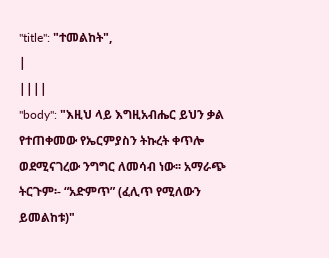"title": "ተመልከት",
|
||||
"body": "እዚህ ላይ እግዚአብሔር ይህን ቃል የተጠቀመው የኤርምያስን ትኩረት ቀጥሎ ወደሚናገረው ንግግር ለመሳብ ነው፡፡ አማራጭ ትርጉም፡- “አድምጥ” (ፈሊጥ የሚለውን ይመልከቱ)"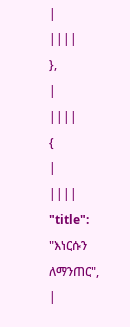|
||||
},
|
||||
{
|
||||
"title": "እነርሱን ለማንጠር",
|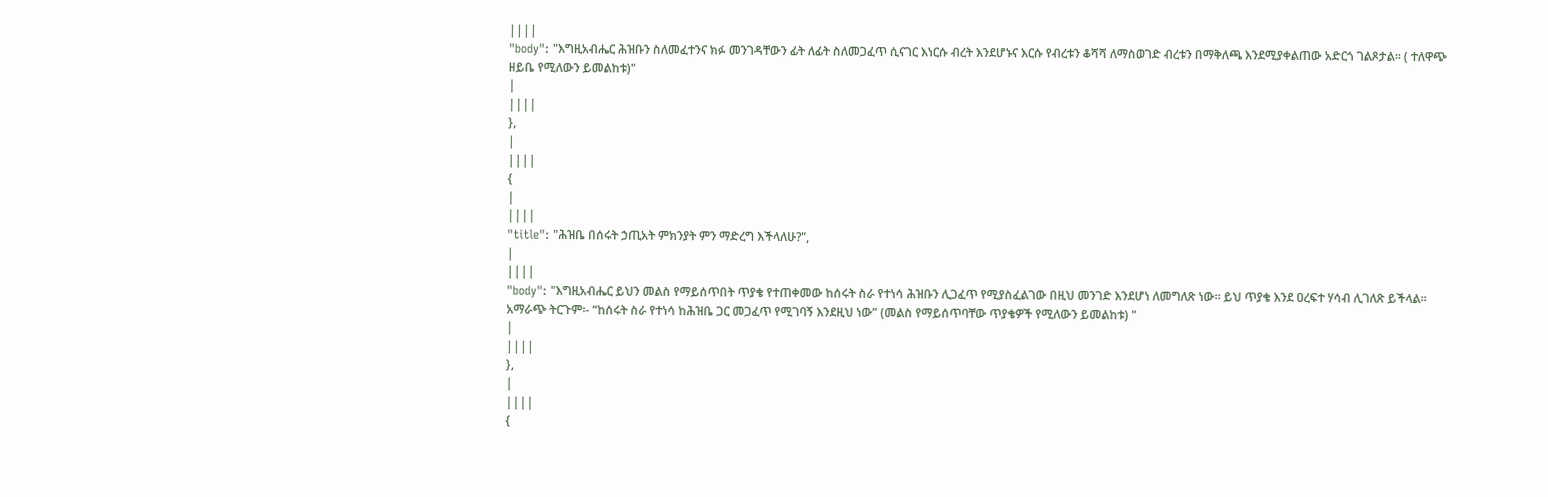||||
"body": "እግዚአብሔር ሕዝቡን ስለመፈተንና ክፉ መንገዳቸውን ፊት ለፊት ስለመጋፈጥ ሲናገር እነርሱ ብረት እንደሆኑና እርሱ የብረቱን ቆሻሻ ለማስወገድ ብረቱን በማቅለጫ እንደሚያቀልጠው አድርጎ ገልጾታል፡፡ ( ተለዋጭ ዘይቤ የሚለውን ይመልከቱ)"
|
||||
},
|
||||
{
|
||||
"title": "ሕዝቤ በሰሩት ኃጢአት ምክንያት ምን ማድረግ እችላለሁ?",
|
||||
"body": "እግዚአብሔር ይህን መልስ የማይሰጥበት ጥያቄ የተጠቀመው ከሰሩት ስራ የተነሳ ሕዝቡን ሊጋፈጥ የሚያስፈልገው በዚህ መንገድ እንደሆነ ለመግለጽ ነው፡፡ ይህ ጥያቄ እንደ ዐረፍተ ሃሳብ ሊገለጽ ይችላል፡፡ አማራጭ ትርጉም፡- “ከሰሩት ስራ የተነሳ ከሕዝቤ ጋር መጋፈጥ የሚገባኝ እንደዚህ ነው” (መልስ የማይሰጥባቸው ጥያቄዎች የሚለውን ይመልከቱ) "
|
||||
},
|
||||
{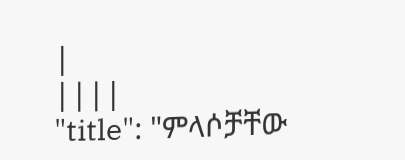|
||||
"title": "ምላሶቻቸው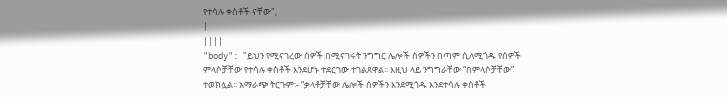የተሳሉ ቀስቶች ናቸው",
|
||||
"body": "ይህን የሚናገረው ሰዎች በሚናገሩት ንግግር ሌሎች ሰዎችን በጣም ሲለሚጎዱ የሰዎች ምላሶቻቸው የተሳሉ ቀስቶች እንደሆኑ ተደርገው ተገልጸዋል፡፡ እዚህ ላይ ንግግራቸው “በምላሶቻቸው” ተወክሏል፡፡ አማራጭ ትርጉም፡- “ቃላቶቻቸው ሌሎች ሰዎችን እንደሚጎዱ እንደተሳሉ ቀስቶች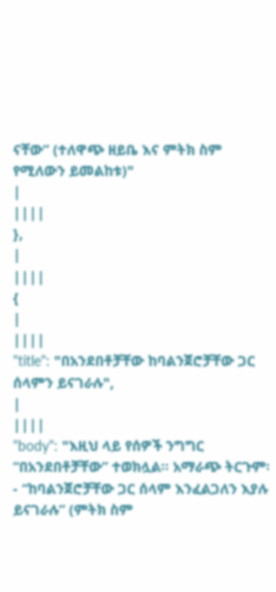ናቸው” (ተለዋጭ ዘይቤ እና ምትክ ስም የሚለውን ይመልከቱ)"
|
||||
},
|
||||
{
|
||||
"title": "በአንደበቶቻቸው ከባልንጀሮቻቸው ጋር ሰላምን ይናገራሉ",
|
||||
"body": "እዚህ ላይ የሰዎች ንግግር “በአንደበቶቻቸው” ተወክሏል፡፡ አማራጭ ትርጉም፡- “ከባልንጀሮቻቸው ጋር ሰላም እንፈልጋለን እያሉ ይናገራሉ” (ምትክ ስም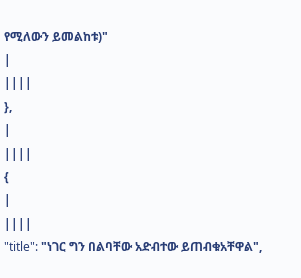የሚለውን ይመልከቱ)"
|
||||
},
|
||||
{
|
||||
"title": "ነገር ግን በልባቸው አድብተው ይጠብቁአቸዋል",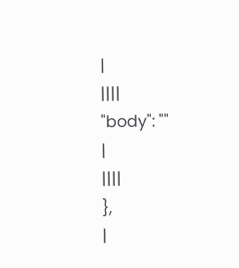|
||||
"body": ""
|
||||
},
|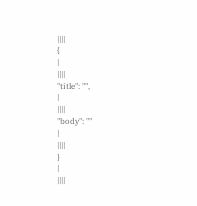||||
{
|
||||
"title": "",
|
||||
"body": ""
|
||||
}
|
||||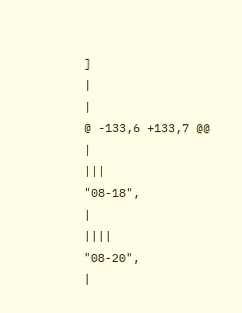]
|
|
@ -133,6 +133,7 @@
|
|||
"08-18",
|
||||
"08-20",
|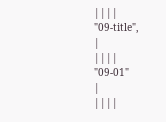||||
"09-title",
|
||||
"09-01"
|
||||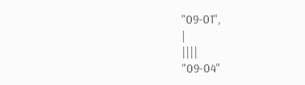"09-01",
|
||||
"09-04"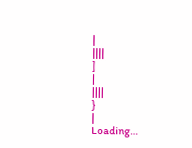|
||||
]
|
||||
}
|
Loading…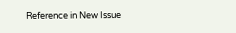Reference in New Issue